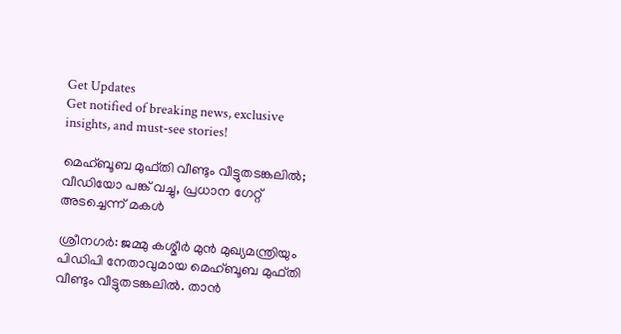Get Updates
Get notified of breaking news, exclusive insights, and must-see stories!

മെഹ്ബൂബ മുഫ്തി വീണ്ടും വീട്ടുതടങ്കലില്‍; വീഡിയോ പങ്ക് വച്ചു, പ്രധാന ഗേറ്റ് അടച്ചെന്ന് മകള്‍

ശ്രീനഗര്‍: ജമ്മു കശ്മീര്‍ മുന്‍ മുഖ്യമന്ത്രിയും പിഡിപി നേതാവുമായ മെഹ്ബൂബ മുഫ്തി വീണ്ടും വീട്ടുതടങ്കലില്‍. താന്‍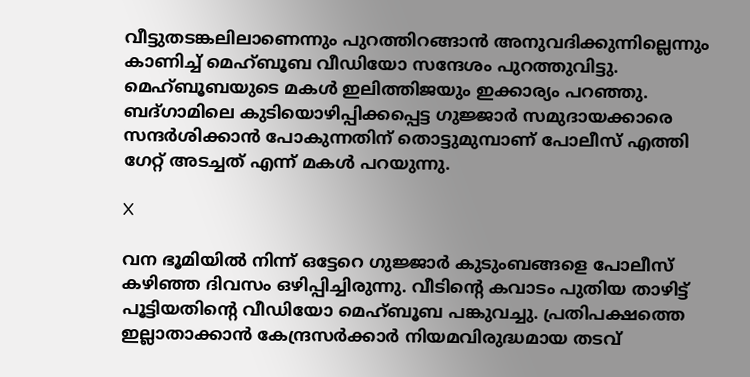വീട്ടുതടങ്കലിലാണെന്നും പുറത്തിറങ്ങാന്‍ അനുവദിക്കുന്നില്ലെന്നും കാണിച്ച് മെഹ്ബൂബ വീഡിയോ സന്ദേശം പുറത്തുവിട്ടു. മെഹ്ബൂബയുടെ മകള്‍ ഇലിത്തിജയും ഇക്കാര്യം പറഞ്ഞു. ബദ്ഗാമിലെ കുടിയൊഴിപ്പിക്കപ്പെട്ട ഗുജ്ജാര്‍ സമുദായക്കാരെ സന്ദര്‍ശിക്കാന്‍ പോകുന്നതിന് തൊട്ടുമുമ്പാണ് പോലീസ് എത്തി ഗേറ്റ് അടച്ചത് എന്ന് മകള്‍ പറയുന്നു.

X

വന ഭൂമിയില്‍ നിന്ന് ഒട്ടേറെ ഗുജ്ജാര്‍ കുടുംബങ്ങളെ പോലീസ് കഴിഞ്ഞ ദിവസം ഒഴിപ്പിച്ചിരുന്നു. വീടിന്റെ കവാടം പുതിയ താഴിട്ട് പൂട്ടിയതിന്റെ വീഡിയോ മെഹ്ബൂബ പങ്കുവച്ചു. പ്രതിപക്ഷത്തെ ഇല്ലാതാക്കാന്‍ കേന്ദ്രസര്‍ക്കാര്‍ നിയമവിരുദ്ധമായ തടവ്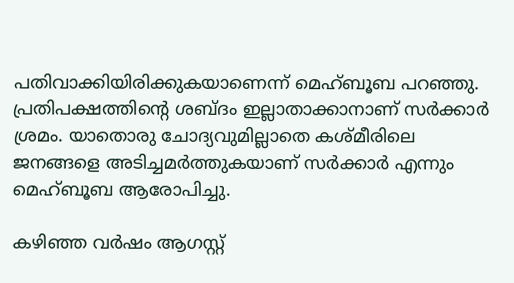പതിവാക്കിയിരിക്കുകയാണെന്ന് മെഹ്ബൂബ പറഞ്ഞു. പ്രതിപക്ഷത്തിന്റെ ശബ്ദം ഇല്ലാതാക്കാനാണ് സര്‍ക്കാര്‍ ശ്രമം. യാതൊരു ചോദ്യവുമില്ലാതെ കശ്മീരിലെ ജനങ്ങളെ അടിച്ചമര്‍ത്തുകയാണ് സര്‍ക്കാര്‍ എന്നും മെഹ്ബൂബ ആരോപിച്ചു.

കഴിഞ്ഞ വര്‍ഷം ആഗസ്റ്റ്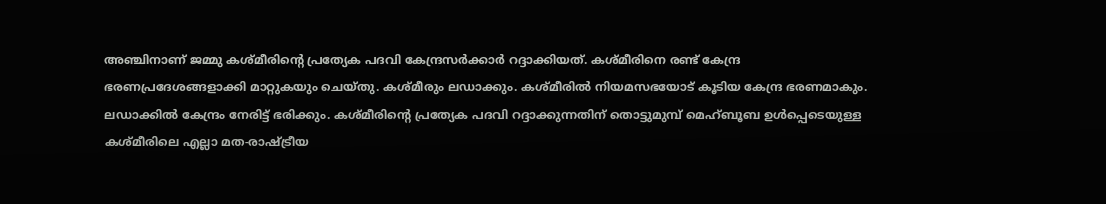അഞ്ചിനാണ് ജമ്മു കശ്മീരിന്റെ പ്രത്യേക പദവി കേന്ദ്രസര്‍ക്കാര്‍ റദ്ദാക്കിയത്. കശ്മീരിനെ രണ്ട് കേന്ദ്ര ഭരണപ്രദേശങ്ങളാക്കി മാറ്റുകയും ചെയ്തു. കശ്മീരും ലഡാക്കും. കശ്മീരില്‍ നിയമസഭയോട് കൂടിയ കേന്ദ്ര ഭരണമാകും. ലഡാക്കില്‍ കേന്ദ്രം നേരിട്ട് ഭരിക്കും. കശ്മീരിന്റെ പ്രത്യേക പദവി റദ്ദാക്കുന്നതിന് തൊട്ടുമുമ്പ് മെഹ്ബൂബ ഉള്‍പ്പെടെയുള്ള കശ്മീരിലെ എല്ലാ മത-രാഷ്ട്രീയ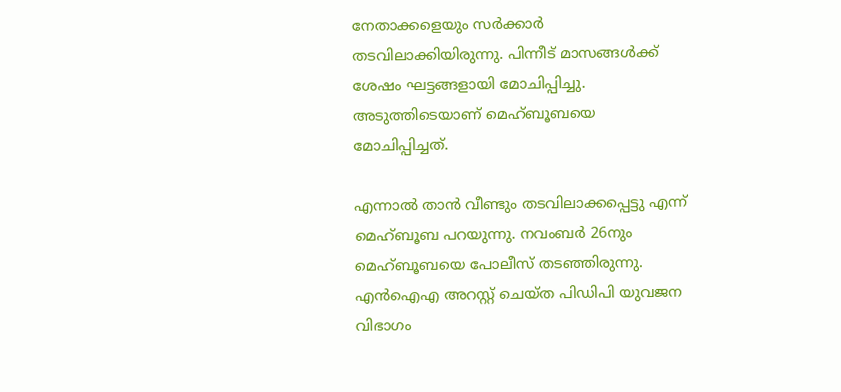നേതാക്കളെയും സര്‍ക്കാര്‍ തടവിലാക്കിയിരുന്നു. പിന്നീട് മാസങ്ങള്‍ക്ക് ശേഷം ഘട്ടങ്ങളായി മോചിപ്പിച്ചു. അടുത്തിടെയാണ് മെഹ്ബൂബയെ മോചിപ്പിച്ചത്.

എന്നാല്‍ താന്‍ വീണ്ടും തടവിലാക്കപ്പെട്ടു എന്ന് മെഹ്ബൂബ പറയുന്നു. നവംബര്‍ 26നും മെഹ്ബൂബയെ പോലീസ് തടഞ്ഞിരുന്നു. എന്‍ഐഎ അറസ്റ്റ് ചെയ്ത പിഡിപി യുവജന വിഭാഗം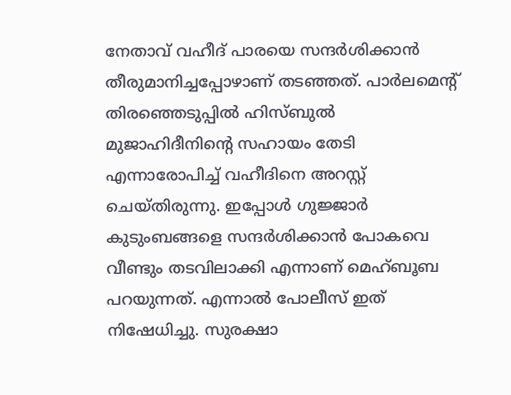നേതാവ് വഹീദ് പാരയെ സന്ദര്‍ശിക്കാന്‍ തീരുമാനിച്ചപ്പോഴാണ് തടഞ്ഞത്. പാര്‍ലമെന്റ് തിരഞ്ഞെടുപ്പില്‍ ഹിസ്ബുല്‍ മുജാഹിദീനിന്റെ സഹായം തേടി എന്നാരോപിച്ച് വഹീദിനെ അറസ്റ്റ് ചെയ്തിരുന്നു. ഇപ്പോള്‍ ഗുജ്ജാര്‍ കുടുംബങ്ങളെ സന്ദര്‍ശിക്കാന്‍ പോകവെ വീണ്ടും തടവിലാക്കി എന്നാണ് മെഹ്ബൂബ പറയുന്നത്. എന്നാല്‍ പോലീസ് ഇത് നിഷേധിച്ചു. സുരക്ഷാ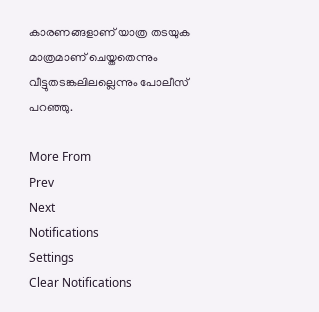കാരണങ്ങളാണ് യാത്ര തടയുക മാത്രമാണ് ചെയ്തതെന്നും വീട്ടുതടങ്കലിലല്ലെന്നും പോലീസ് പറഞ്ഞു.

More From
Prev
Next
Notifications
Settings
Clear Notifications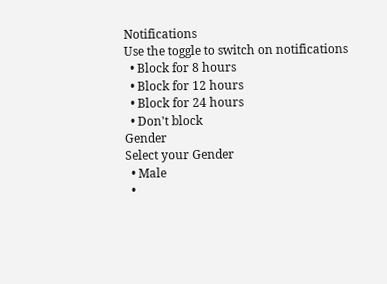Notifications
Use the toggle to switch on notifications
  • Block for 8 hours
  • Block for 12 hours
  • Block for 24 hours
  • Don't block
Gender
Select your Gender
  • Male
  •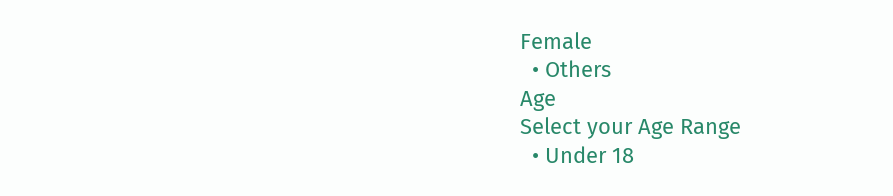Female
  • Others
Age
Select your Age Range
  • Under 18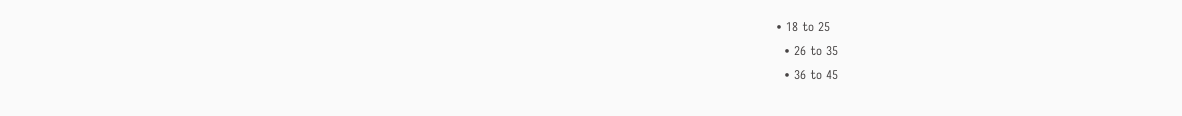• 18 to 25
  • 26 to 35
  • 36 to 45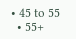• 45 to 55
  • 55+